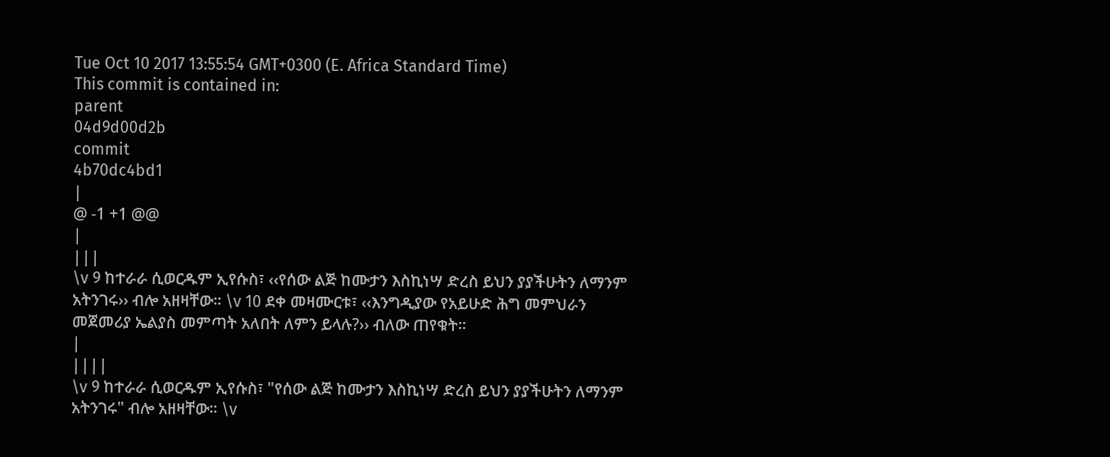Tue Oct 10 2017 13:55:54 GMT+0300 (E. Africa Standard Time)
This commit is contained in:
parent
04d9d00d2b
commit
4b70dc4bd1
|
@ -1 +1 @@
|
|||
\v 9 ከተራራ ሲወርዱም ኢየሱስ፣ ‹‹የሰው ልጅ ከሙታን እስኪነሣ ድረስ ይህን ያያችሁትን ለማንም አትንገሩ›› ብሎ አዘዛቸው፡፡ \v 10 ደቀ መዛሙርቱ፣ ‹‹እንግዲያው የአይሁድ ሕግ መምህራን መጀመሪያ ኤልያስ መምጣት አለበት ለምን ይላሉ?›› ብለው ጠየቁት፡፡
|
||||
\v 9 ከተራራ ሲወርዱም ኢየሱስ፣ "የሰው ልጅ ከሙታን እስኪነሣ ድረስ ይህን ያያችሁትን ለማንም አትንገሩ" ብሎ አዘዛቸው፡፡ \v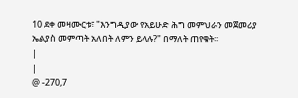10 ደቀ መዛሙርቱ፣ "እንግዲያው የአይሁድ ሕግ መምህራን መጀመሪያ ኤልያስ መምጣት አለበት ለምን ይላሉ?" በማለት ጠየቁት፡፡
|
|
@ -270,7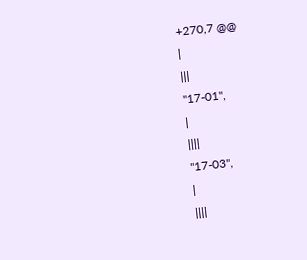+270,7 @@
|
|||
"17-01",
|
||||
"17-03",
|
||||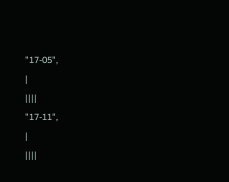"17-05",
|
||||
"17-11",
|
||||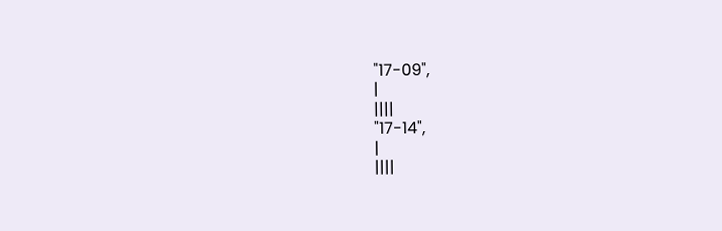"17-09",
|
||||
"17-14",
|
||||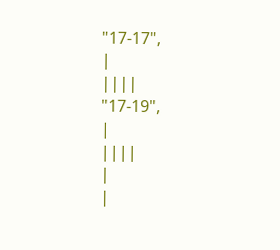"17-17",
|
||||
"17-19",
|
||||
|
|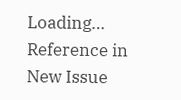Loading…
Reference in New Issue